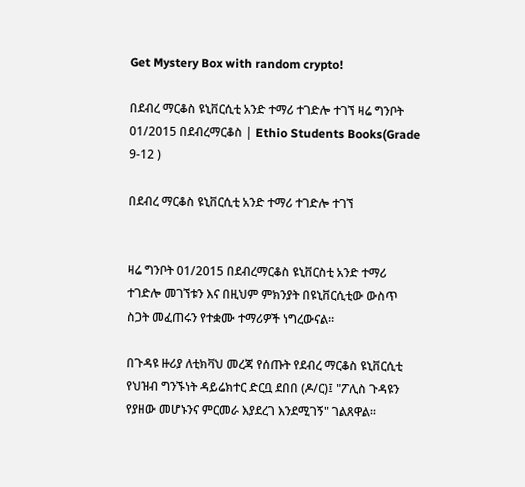Get Mystery Box with random crypto!

በደብረ ማርቆስ ዩኒቨርሲቲ አንድ ተማሪ ተገድሎ ተገኘ ዛሬ ግንቦት 01/2015 በደብረማርቆስ | Ethio Students Books(Grade 9-12 )

በደብረ ማርቆስ ዩኒቨርሲቲ አንድ ተማሪ ተገድሎ ተገኘ


ዛሬ ግንቦት 01/2015 በደብረማርቆስ ዩኒቨርስቲ አንድ ተማሪ ተገድሎ መገኘቱን እና በዚህም ምክንያት በዩኒቨርሲቲው ውስጥ ስጋት መፈጠሩን የተቋሙ ተማሪዎች ነግረውናል።

በጉዳዩ ዙሪያ ለቲክቫህ መረጃ የሰጡት የደብረ ማርቆስ ዩኒቨርሲቲ የህዝብ ግንኙነት ዳይሬክተር ድርቧ ደበበ (ዶ/ር)፤ "ፖሊስ ጉዳዩን የያዘው መሆኑንና ምርመራ እያደረገ እንደሚገኝ" ገልጸዋል።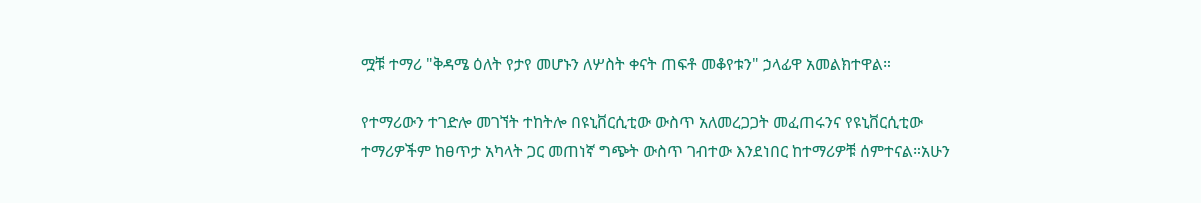ሟቹ ተማሪ "ቅዳሜ ዕለት የታየ መሆኑን ለሦስት ቀናት ጠፍቶ መቆየቱን" ኃላፊዋ አመልክተዋል።

የተማሪውን ተገድሎ መገኘት ተከትሎ በዩኒቨርሲቲው ውስጥ አለመረጋጋት መፈጠሩንና የዩኒቨርሲቲው ተማሪዎችም ከፀጥታ አካላት ጋር መጠነኛ ግጭት ውስጥ ገብተው እንደነበር ከተማሪዎቹ ሰምተናል።አሁን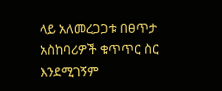ላይ አለመረጋጋቱ በፀጥታ አስከባሪዎች ቁጥጥር ስር እንደሚገኝም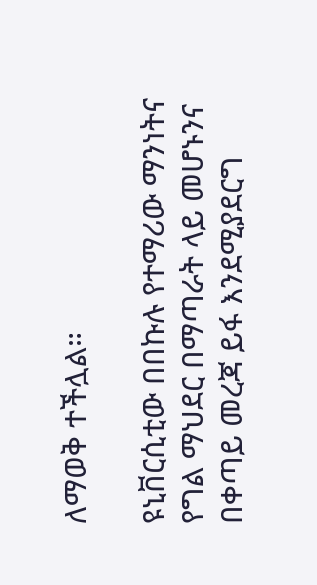ለማወቅ ተችሏል።

ዩኒቨርሲቲው በበኩሉ የተማሪው ማንነትና የግል ማህደር በማጣራት ላይ መሆኑንና በቀጣይ መረጃ ይፋ እንደሚያደርግ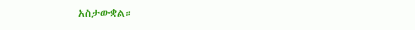አስታውቋል።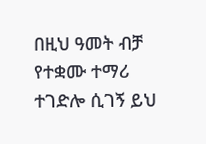በዚህ ዓመት ብቻ የተቋሙ ተማሪ ተገድሎ ሲገኝ ይህ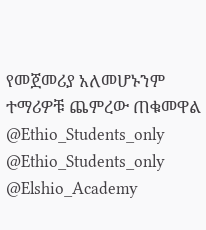የመጀመሪያ አለመሆኑንም ተማሪዎቹ ጨምረው ጠቁመዋል
@Ethio_Students_only
@Ethio_Students_only
@Elshio_Academy